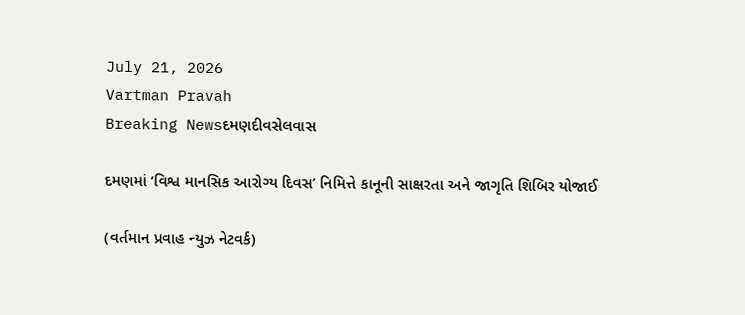July 21, 2026
Vartman Pravah
Breaking Newsદમણદીવસેલવાસ

દમણમાં ‘વિશ્વ માનસિક આરોગ્‍ય દિવસ’ નિમિત્તે કાનૂની સાક્ષરતા અને જાગૃતિ શિબિર યોજાઈ

(વર્તમાન પ્રવાહ ન્‍યુઝ નેટવર્ક)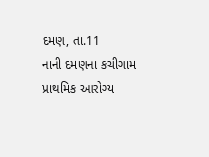દમણ, તા.11
નાની દમણના કચીગામ પ્રાથમિક આરોગ્‍ય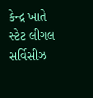કેન્‍દ્ર ખાતે સ્‍ટેટ લીગલ સર્વિસીઝ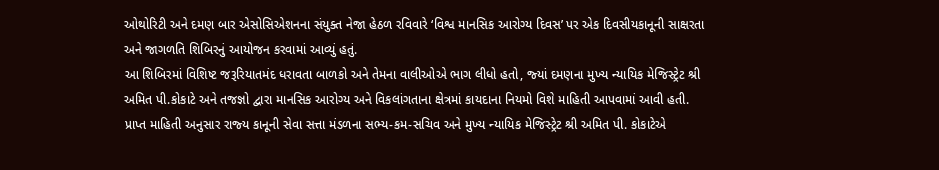ઓથોરિટી અને દમણ બાર એસોસિએશનના સંયુક્‍ત નેજા હેઠળ રવિવારે ‘વિશ્વ માનસિક આરોગ્‍ય દિવસ’ પર એક દિવસીયકાનૂની સાક્ષરતા અને જાગળતિ શિબિરનું આયોજન કરવામાં આવ્‍યું હતું.
આ શિબિરમાં વિશિષ્‍ટ જરૂરિયાતમંદ ધરાવતા બાળકો અને તેમના વાલીઓએ ભાગ લીધો હતો, જ્‍યાં દમણના મુખ્‍ય ન્‍યાયિક મેજિસ્‍ટ્રેટ શ્રી અમિત પી.કોકાટે અને તજજ્ઞો દ્વારા માનસિક આરોગ્‍ય અને વિકલાંગતાના ક્ષેત્રમાં કાયદાના નિયમો વિશે માહિતી આપવામાં આવી હતી.
પ્રાપ્ત માહિતી અનુસાર રાજ્‍ય કાનૂની સેવા સત્તા મંડળના સભ્‍ય-કમ-સચિવ અને મુખ્‍ય ન્‍યાયિક મેજિસ્‍ટ્રેટ શ્રી અમિત પી. કોકાટેએ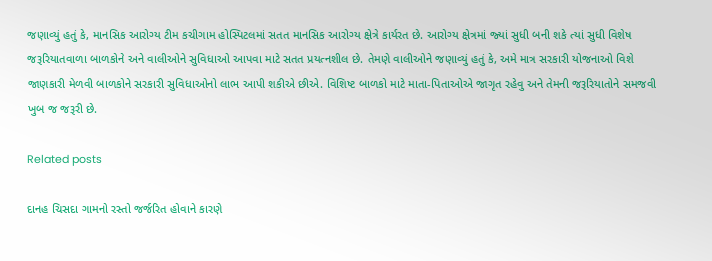જણાવ્‍યું હતું કે, માનસિક આરોગ્‍ય ટીમ કચીગામ હોસ્‍પિટલમાં સતત માનસિક આરોગ્‍ય ક્ષેત્રે કાર્યરત છે. આરોગ્‍ય ક્ષેત્રમાં જ્‍યાં સુધી બની શકે ત્‍યાં સુધી વિશેષ જરૂરિયાતવાળા બાળકોને અને વાલીઓને સુવિધાઓ આપવા માટે સતત પ્રયત્‍નશીલ છે. તેમણે વાલીઓને જણાવ્‍યું હતું કે, અમે માત્ર સરકારી યોજનાઓ વિશે જાણકારી મેળવી બાળકોને સરકારી સુવિધાઓનો લાભ આપી શકીએ છીએ. વિશિષ્‍ટ બાળકો માટે માતા-પિતાઓએ જાગૃત રહેવુ અને તેમની જરૂરિયાતોને સમજવી ખુબ જ જરૂરી છે.

Related posts

દાનહ ચિસદા ગામનો રસ્‍તો જર્જરિત હોવાને કારણે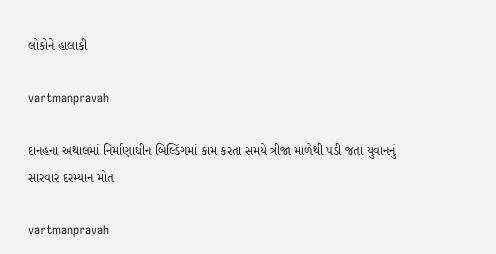લોકોને હાલાકી

vartmanpravah

દાનહના અથાલમાં નિર્માણાધીન બિલ્‍ડિંગમાં કામ કરતા સમયે ત્રીજા માળેથી પડી જતા યુવાનનું સારવાર દરમ્‍યાન મોત

vartmanpravah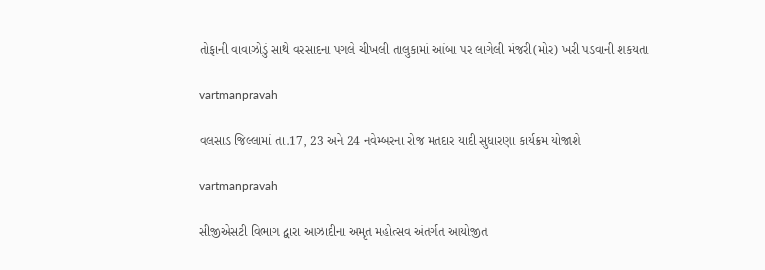તોફાની વાવાઝોડું સાથે વરસાદના પગલે ચીખલી તાલુકામાં આંબા પર લાગેલી મંજરી(મોર) ખરી પડવાની શકયતા

vartmanpravah

વલસાડ જિલ્લામાં તા.17, 23 અને 24 નવેમ્‍બરના રોજ મતદાર યાદી સુધારણા કાર્યક્રમ યોજાશે

vartmanpravah

સીજીએસટી વિભાગ દ્વારા આઝાદીના અમૃત મહોત્‍સવ અંતર્ગત આયોજીત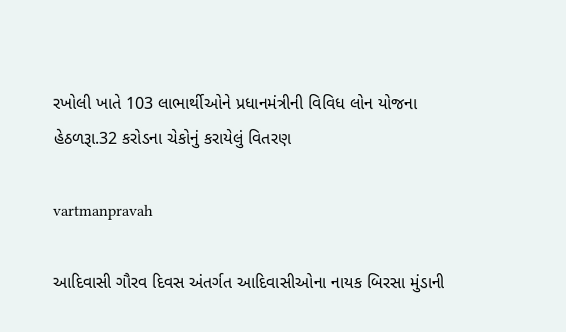રખોલી ખાતે 103 લાભાર્થીઓને પ્રધાનમંત્રીની વિવિધ લોન યોજના હેઠળરૂા.32 કરોડના ચેકોનું કરાયેલું વિતરણ

vartmanpravah

આદિવાસી ગૌરવ દિવસ અંતર્ગત આદિવાસીઓના નાયક બિરસા મુંડાની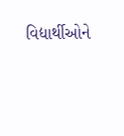વિદ્યાર્થીઓને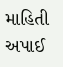માહિતી અપાઈ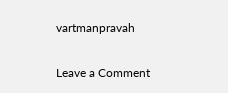vartmanpravah

Leave a Comment